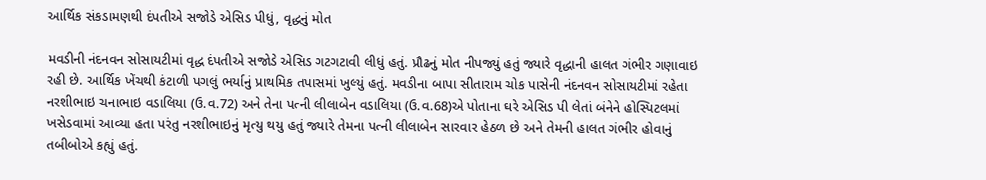આર્થિક સંકડામણથી દંપતીએ સજોડે એસિડ પીધું, વૃદ્ધનું મોત

મવડીની નંદનવન સોસાયટીમાં વૃદ્ધ દંપતીએ સજોડે એસિડ ગટગટાવી લીધું હતું. પ્રૌઢનું મોત નીપજ્યું હતું જ્યારે વૃદ્ધાની હાલત ગંભીર ગણાવાઇ રહી છે. આર્થિક ખેંચથી કંટાળી પગલું ભર્યાનું પ્રાથમિક તપાસમાં ખુલ્યું હતું. મવડીના બાપા સીતારામ ચોક પાસેની નંદનવન સોસાયટીમાં રહેતા નરશીભાઇ ચનાભાઇ વડાલિયા (ઉ.વ.72) અને તેના પત્ની લીલાબેન વડાલિયા (ઉ.વ.68)એ પોતાના ઘરે એસિડ પી લેતાં બંનેને હોસ્પિટલમાં ખસેડવામાં આવ્યા હતા પરંતુ નરશીભાઇનું મૃત્યુ થયુ હતું જ્યારે તેમના પત્ની લીલાબેન સારવાર હેઠળ છે અને તેમની હાલત ગંભીર હોવાનું તબીબોએ કહ્યું હતું.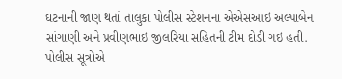ઘટનાની જાણ થતાં તાલુકા પોલીસ સ્ટેશનના એએસઆઇ અલ્પાબેન સાંગાણી અને પ્રવીણભાઇ જીલરિયા સહિતની ટીમ દોડી ગઇ હતી. પોલીસ સૂત્રોએ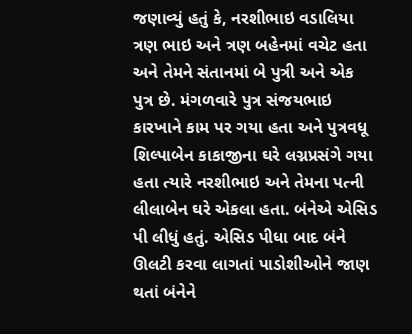જણાવ્યું હતું કે, નરશીભાઇ વડાલિયા ત્રણ ભાઇ અને ત્રણ બહેનમાં વચેટ હતા અને તેમને સંતાનમાં બે પુત્રી અને એક પુત્ર છે. મંગળવારે પુત્ર સંજયભાઇ કારખાને કામ પર ગયા હતા અને પુત્રવધૂ શિલ્પાબેન કાકાજીના ઘરે લગ્નપ્રસંગે ગયા હતા ત્યારે નરશીભાઇ અને તેમના પત્ની લીલાબેન ઘરે એકલા હતા. બંનેએ એસિડ પી લીધું હતું. એસિડ પીધા બાદ બંને ઊલટી કરવા લાગતાં પાડોશીઓને જાણ થતાં બંનેને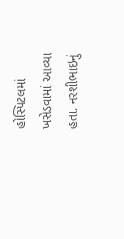હોસ્પિટલમાં ખસેડવામાં આવ્યા હતા. નરશીભાઇનું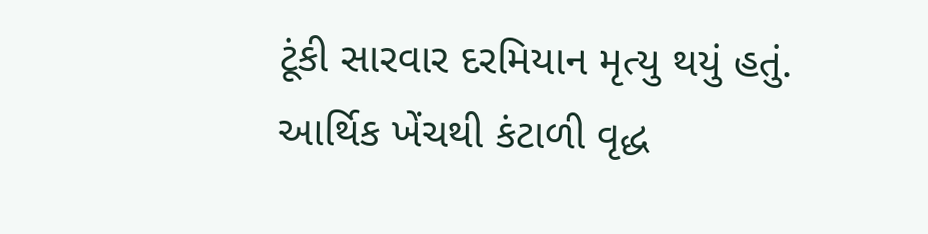ટૂંકી સારવાર દરમિયાન મૃત્યુ થયું હતું. આર્થિક ખેંચથી કંટાળી વૃદ્ધ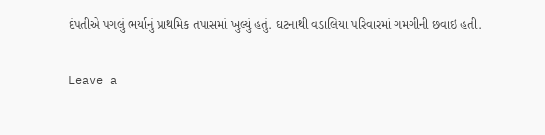દંપતીએ પગલું ભર્યાનું પ્રાથમિક તપાસમાં ખુલ્યું હતું. ઘટનાથી વડાલિયા પરિવારમાં ગમગીની છવાઇ હતી.

Leave a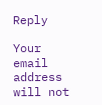Reply

Your email address will not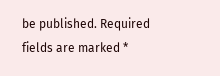be published. Required fields are marked *